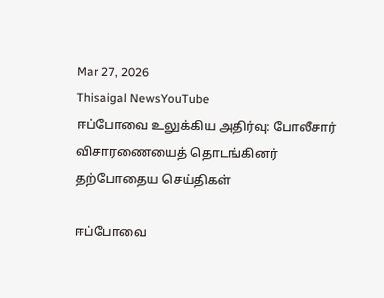Mar 27, 2026
Thisaigal NewsYouTube
ஈப்போவை உலுக்கிய அதிர்வு: போலீசார் விசாரணையைத் தொடங்கினர்
தற்போதைய செய்திகள்

ஈப்போவை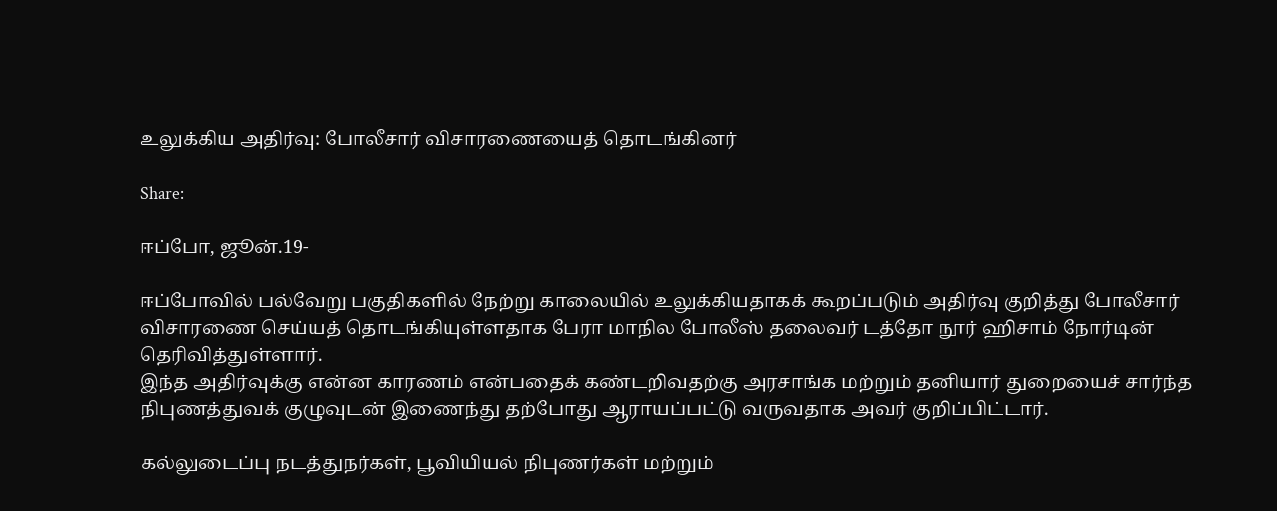உலுக்கிய அதிர்வு: போலீசார் விசாரணையைத் தொடங்கினர்

Share:

ஈப்போ, ஜூன்.19-

ஈப்போவில் பல்வேறு பகுதிகளில் நேற்று காலையில் உலுக்கியதாகக் கூறப்படும் அதிர்வு குறித்து போலீசார் விசாரணை செய்யத் தொடங்கியுள்ளதாக பேரா மாநில போலீஸ் தலைவர் டத்தோ நூர் ஹிசாம் நோர்டின் தெரிவித்துள்ளார்.
இந்த அதிர்வுக்கு என்ன காரணம் என்பதைக் கண்டறிவதற்கு அரசாங்க மற்றும் தனியார் துறையைச் சார்ந்த நிபுணத்துவக் குழுவுடன் இணைந்து தற்போது ஆராயப்பட்டு வருவதாக அவர் குறிப்பிட்டார்.

கல்லுடைப்பு நடத்துநர்கள், பூவியியல் நிபுணர்கள் மற்றும்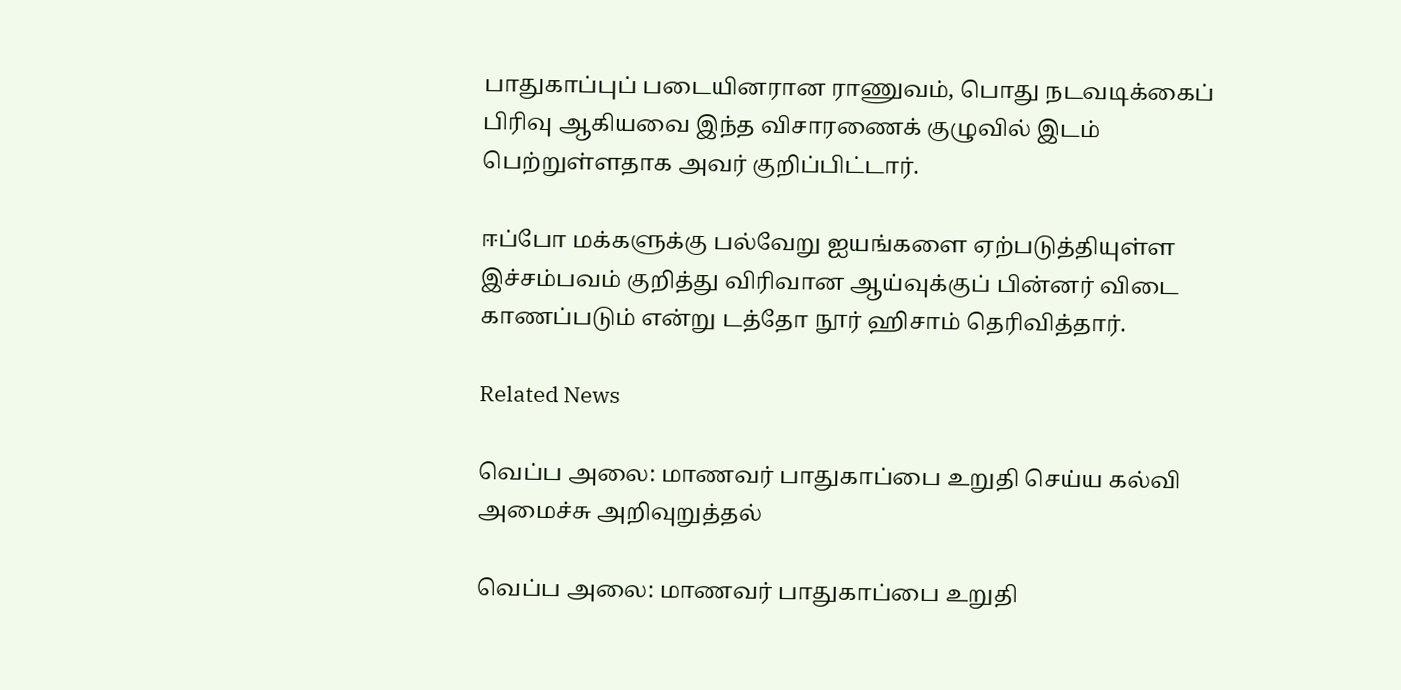பாதுகாப்புப் படையினரான ராணுவம், பொது நடவடிக்கைப் பிரிவு ஆகியவை இந்த விசாரணைக் குழுவில் இடம் பெற்றுள்ளதாக அவர் குறிப்பிட்டார்.

ஈப்போ மக்களுக்கு பல்வேறு ஐயங்களை ஏற்படுத்தியுள்ள இச்சம்பவம் குறித்து விரிவான ஆய்வுக்குப் பின்னர் விடை காணப்படும் என்று டத்தோ நூர் ஹிசாம் தெரிவித்தார்.

Related News

வெப்ப அலை: மாணவர் பாதுகாப்பை உறுதி செய்ய கல்வி அமைச்சு அறிவுறுத்தல்

வெப்ப அலை: மாணவர் பாதுகாப்பை உறுதி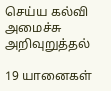செய்ய கல்வி அமைச்சு அறிவுறுத்தல்

19 யானைகள்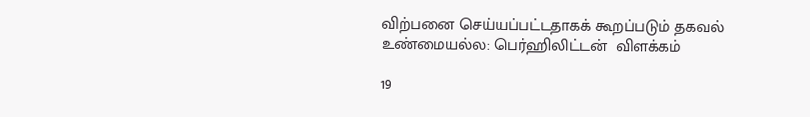விற்பனை செய்யப்பட்டதாகக் கூறப்படும் தகவல் உண்மையல்ல: பெர்ஹிலிட்டன்  விளக்கம்

19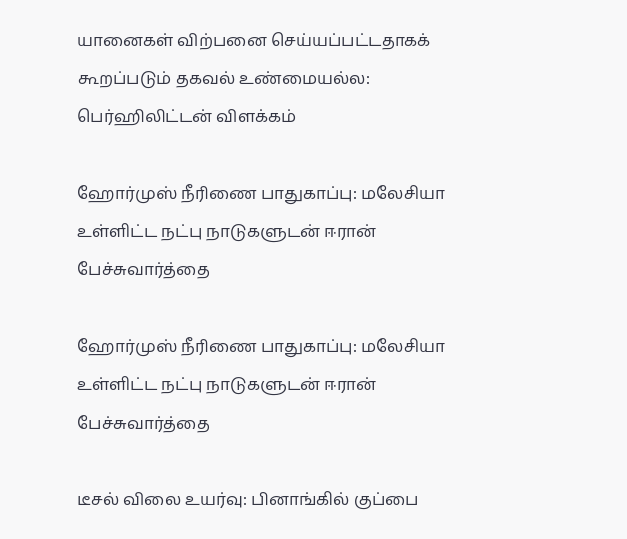யானைகள் விற்பனை செய்யப்பட்டதாகக் கூறப்படும் தகவல் உண்மையல்ல: பெர்ஹிலிட்டன் விளக்கம்

ஹோர்முஸ் நீரிணை பாதுகாப்பு: மலேசியா உள்ளிட்ட நட்பு நாடுகளுடன் ஈரான் பேச்சுவார்த்தை

ஹோர்முஸ் நீரிணை பாதுகாப்பு: மலேசியா உள்ளிட்ட நட்பு நாடுகளுடன் ஈரான் பேச்சுவார்த்தை

டீசல் விலை உயர்வு: பினாங்கில் குப்பை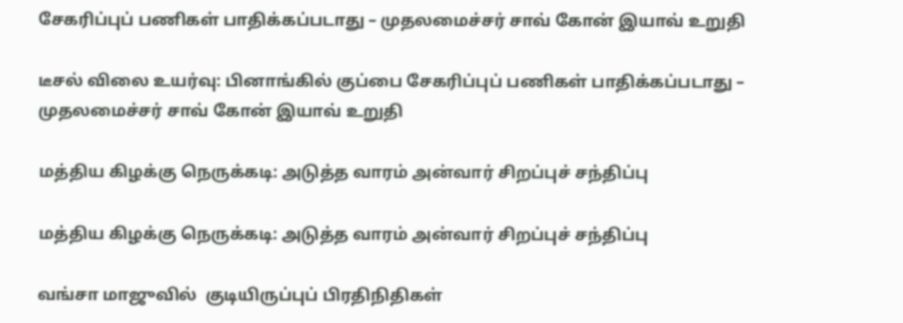சேகரிப்புப் பணிகள் பாதிக்கப்படாது – முதலமைச்சர் சாவ் கோன் இயாவ் உறுதி

டீசல் விலை உயர்வு: பினாங்கில் குப்பை சேகரிப்புப் பணிகள் பாதிக்கப்படாது – முதலமைச்சர் சாவ் கோன் இயாவ் உறுதி

மத்திய கிழக்கு நெருக்கடி: அடுத்த வாரம் அன்வார் சிறப்புச் சந்திப்பு

மத்திய கிழக்கு நெருக்கடி: அடுத்த வாரம் அன்வார் சிறப்புச் சந்திப்பு

வங்சா மாஜுவில்  குடியிருப்புப் பிரதிநிதிகள்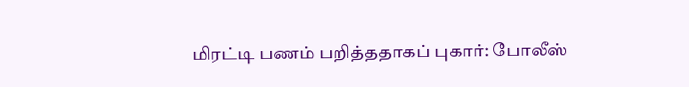மிரட்டி பணம் பறித்ததாகப் புகார்: போலீஸ்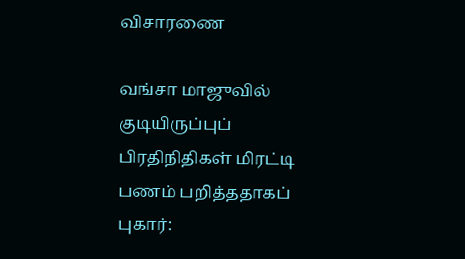விசாரணை

வங்சா மாஜுவில் குடியிருப்புப் பிரதிநிதிகள் மிரட்டி பணம் பறித்ததாகப் புகார்: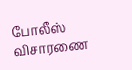போலீஸ் விசாரணை